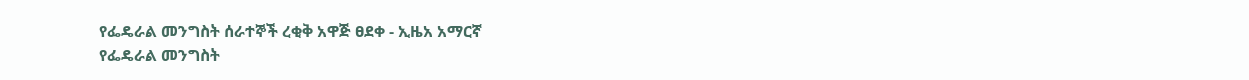የፌዴራል መንግስት ሰራተኞች ረቂቅ አዋጅ ፀደቀ - ኢዜአ አማርኛ
የፌዴራል መንግስት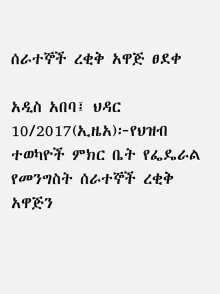ሰራተኞች ረቂቅ አዋጅ ፀደቀ

አዲስ አበባ፤ ህዳር 10/2017(ኢዜአ)፦የህዝብ ተወካዮች ምክር ቤት የፌዴራል የመንግስት ሰራተኞች ረቂቅ አዋጅን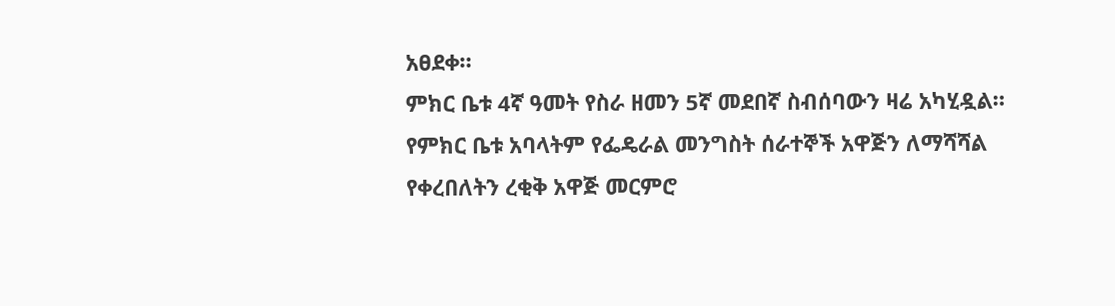አፀደቀ።
ምክር ቤቱ 4ኛ ዓመት የስራ ዘመን 5ኛ መደበኛ ስብሰባውን ዛሬ አካሂዷል።
የምክር ቤቱ አባላትም የፌዴራል መንግስት ሰራተኞች አዋጅን ለማሻሻል የቀረበለትን ረቂቅ አዋጅ መርምሮ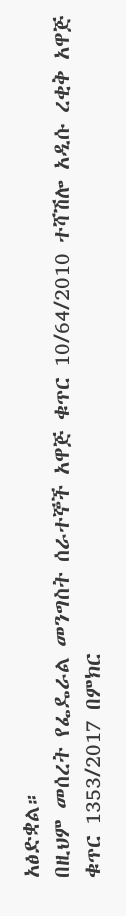አፅድቋል።
በዚህም መሰረት የፌዴራል መንግስት ሰራተኞች አዋጅ ቁጥር 10/64/2010 ተሻሽሎ አዲሱ ረቂቅ አዋጅ ቁጥር 1353/2017 በምክር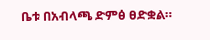ቤቱ በአብላጫ ድምፅ ፀድቋል።